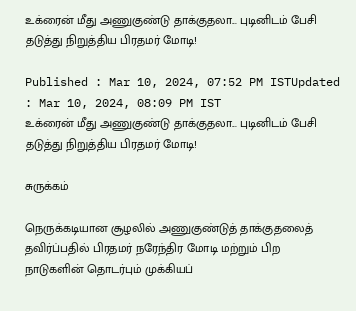உக்ரைன் மீது அணுகுண்டு தாக்குதலா... புடினிடம் பேசி தடுத்து நிறுத்திய பிரதமர் மோடி!

Published : Mar 10, 2024, 07:52 PM ISTUpdated : Mar 10, 2024, 08:09 PM IST
உக்ரைன் மீது அணுகுண்டு தாக்குதலா... புடினிடம் பேசி தடுத்து நிறுத்திய பிரதமர் மோடி!

சுருக்கம்

நெருக்கடியான சூழலில் அணுகுண்டுத் தாக்குதலைத் தவிர்ப்பதில் பிரதமர் நரேந்திர மோடி மற்றும் பிற நாடுகளின் தொடர்பும் முக்கியப்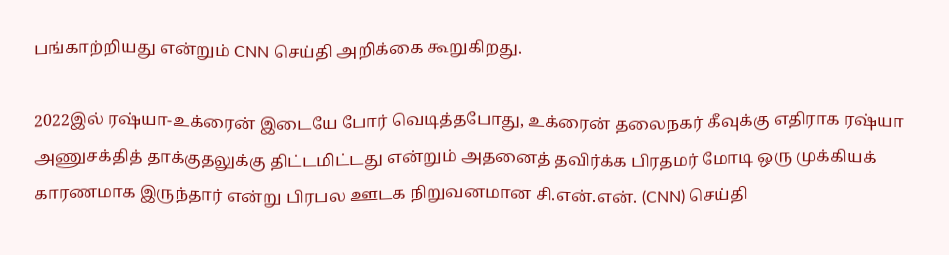பங்காற்றியது என்றும் CNN செய்தி அறிக்கை கூறுகிறது.

2022இல் ரஷ்யா-உக்ரைன் இடையே போர் வெடித்தபோது, உக்ரைன் தலைநகர் கீவுக்கு எதிராக ரஷ்யா அணுசக்தித் தாக்குதலுக்கு திட்டமிட்டது என்றும் அதனைத் தவிர்க்க பிரதமர் மோடி ஒரு முக்கியக் காரணமாக இருந்தார் என்று பிரபல ஊடக நிறுவனமான சி.என்.என். (CNN) செய்தி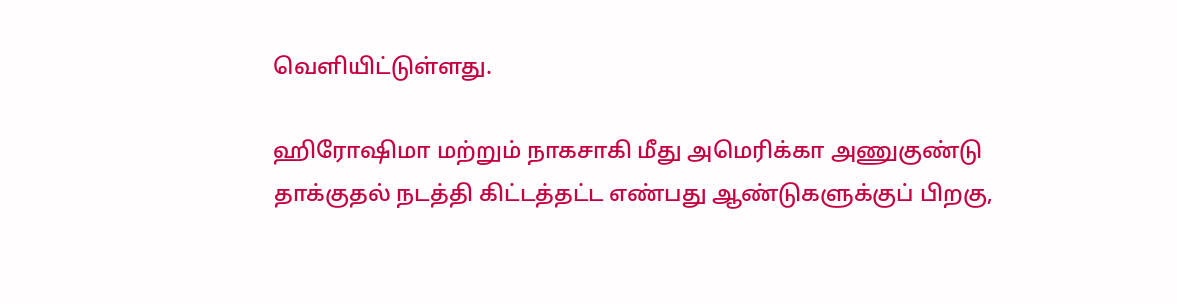வெளியிட்டுள்ளது.

ஹிரோஷிமா மற்றும் நாகசாகி மீது அமெரிக்கா அணுகுண்டு தாக்குதல் நடத்தி கிட்டத்தட்ட எண்பது ஆண்டுகளுக்குப் பிறகு,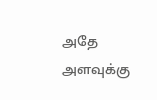அதே அளவுக்கு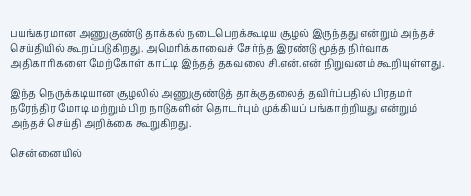பயங்கரமான அணுகுண்டு தாக்கல் நடைபெறக்கூடிய சூழல் இருந்தது என்றும் அந்தச் செய்தியில் கூறப்படுகிறது. அமெரிக்காவைச் சேர்ந்த இரண்டு மூத்த நிர்வாக அதிகாரிகளை மேற்கோள் காட்டி இந்தத் தகவலை சி.என்.என் நிறுவனம் கூறியுள்ளது.

இந்த நெருக்கடியான சூழலில் அணுகுண்டுத் தாக்குதலைத் தவிர்ப்பதில் பிரதமர் நரேந்திர மோடி மற்றும் பிற நாடுகளின் தொடர்பும் முக்கியப் பங்காற்றியது என்றும் அந்தச் செய்தி அறிக்கை கூறுகிறது.

சென்னையில்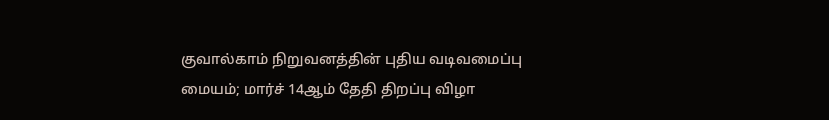குவால்காம் நிறுவனத்தின் புதிய வடிவமைப்பு மையம்; மார்ச் 14ஆம் தேதி திறப்பு விழா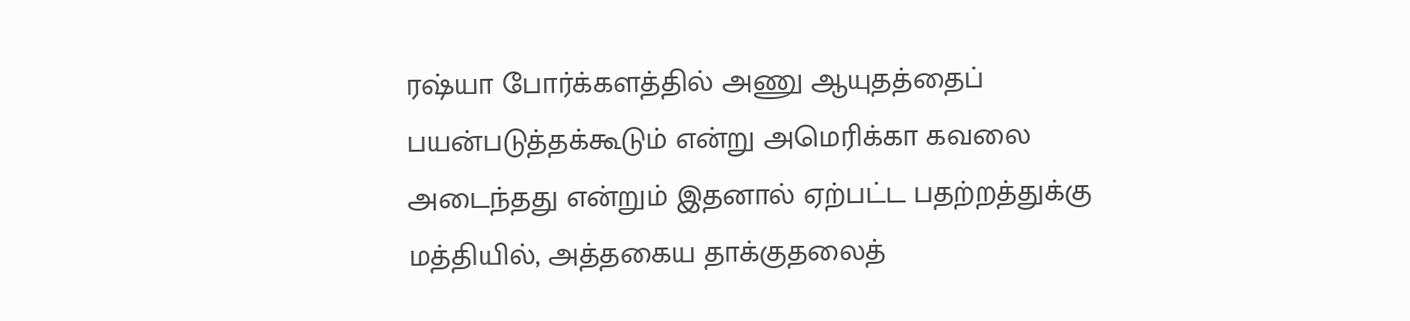ரஷ்யா போர்க்களத்தில் அணு ஆயுதத்தைப் பயன்படுத்தக்கூடும் என்று அமெரிக்கா கவலை அடைந்தது என்றும் இதனால் ஏற்பட்ட பதற்றத்துக்கு மத்தியில், அத்தகைய தாக்குதலைத்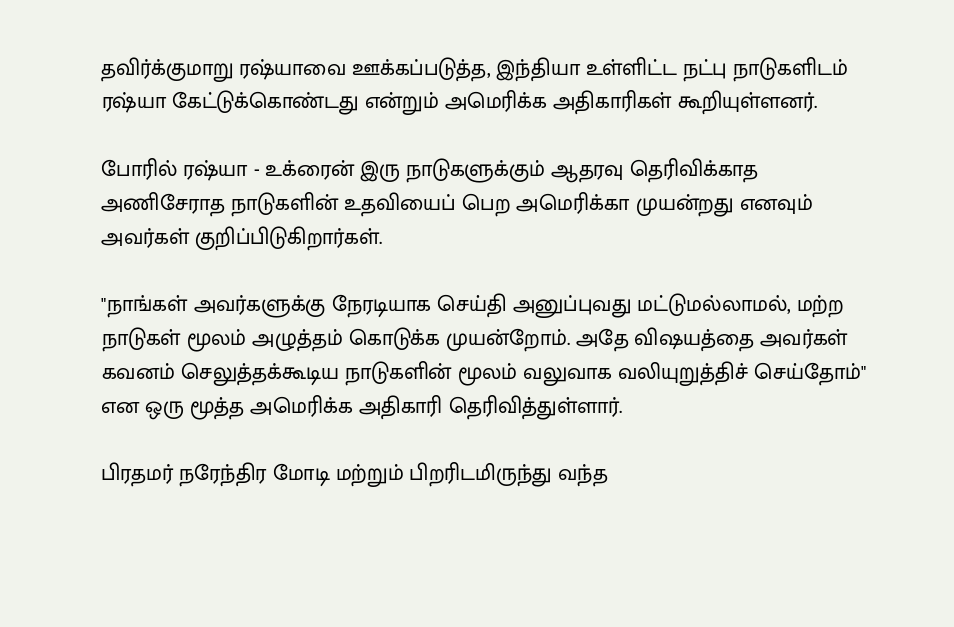தவிர்க்குமாறு ரஷ்யாவை ஊக்கப்படுத்த, இந்தியா உள்ளிட்ட நட்பு நாடுகளிடம் ரஷ்யா கேட்டுக்கொண்டது என்றும் அமெரிக்க அதிகாரிகள் கூறியுள்ளனர்.

போரில் ரஷ்யா - உக்ரைன் இரு நாடுகளுக்கும் ஆதரவு தெரிவிக்காத அணிசேராத நாடுகளின் உதவியைப் பெற அமெரிக்கா முயன்றது எனவும் அவர்கள் குறிப்பிடுகிறார்கள்.

"நாங்கள் அவர்களுக்கு நேரடியாக செய்தி அனுப்புவது மட்டுமல்லாமல், மற்ற நாடுகள் மூலம் அழுத்தம் கொடுக்க முயன்றோம். அதே விஷயத்தை அவர்கள் கவனம் செலுத்தக்கூடிய நாடுகளின் மூலம் வலுவாக வலியுறுத்திச் செய்தோம்" என ஒரு மூத்த அமெரிக்க அதிகாரி தெரிவித்துள்ளார்.

பிரதமர் நரேந்திர மோடி மற்றும் பிறரிடமிருந்து வந்த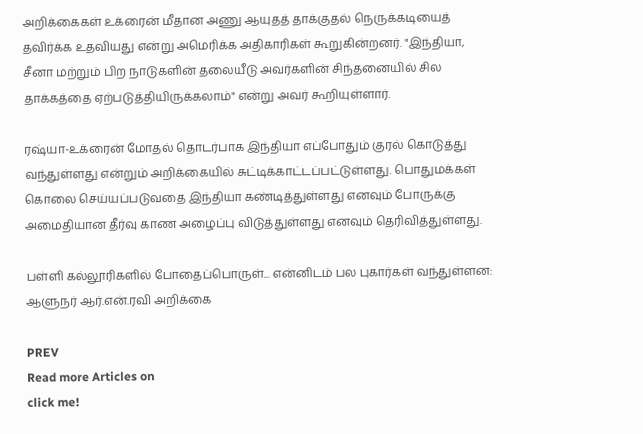அறிக்கைகள் உக்ரைன் மீதான அணு ஆயுதத் தாக்குதல் நெருக்கடியைத் தவிர்க்க உதவியது என்று அமெரிக்க அதிகாரிகள் கூறுகின்றனர். "இந்தியா, சீனா மற்றும் பிற நாடுகளின் தலையீடு அவர்களின் சிந்தனையில் சில தாக்கத்தை ஏற்படுத்தியிருக்கலாம்" என்று அவர் கூறியுள்ளார்.

ரஷ்யா-உக்ரைன் மோதல் தொடர்பாக இந்தியா எப்போதும் குரல் கொடுத்து வந்துள்ளது என்றும் அறிக்கையில் சுட்டிக்காட்டப்பட்டுள்ளது. பொதுமக்கள் கொலை செய்யப்படுவதை இந்தியா கண்டித்துள்ளது எனவும் போருக்கு அமைதியான தீர்வு காண அழைப்பு விடுத்துள்ளது எனவும் தெரிவித்துள்ளது.

பள்ளி கல்லூரிகளில் போதைப்பொருள்... என்னிடம் பல புகார்கள் வந்துள்ளன: ஆளுநர் ஆர்.என்.ரவி அறிக்கை

PREV
Read more Articles on
click me!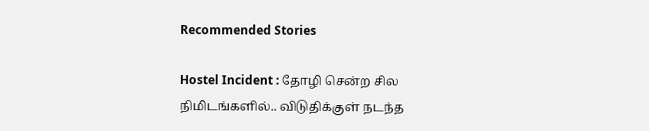Recommended Stories

Hostel Incident : தோழி சென்ற சில நிமிடங்களில்.. விடுதிக்குள் நடந்த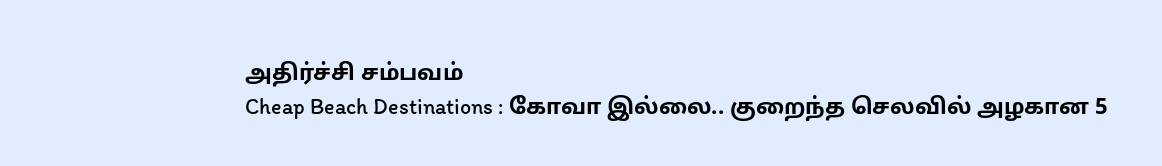அதிர்ச்சி சம்பவம்
Cheap Beach Destinations : கோவா இல்லை.. குறைந்த செலவில் அழகான 5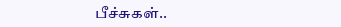பீச்சுகள்..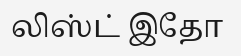லிஸ்ட் இதோ